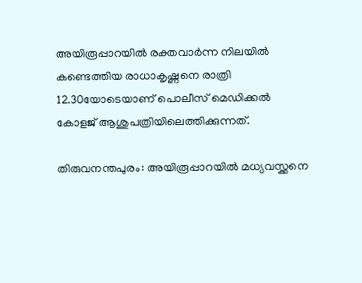അയിരൂപ്പാറയിൽ രക്തവാർന്ന നിലയിൽ കണ്ടെത്തിയ രാധാകൃഷ്ണനെ രാത്രി 12.30യോടെയാണ് പൊലീസ് മെഡിക്കൽ കോളജ് ആശുപത്രിയിലെത്തിക്കുന്നത്.

തിരുവനന്തപുരം: അയിരൂപ്പാറയിൽ മധ്യവസ്ക്കനെ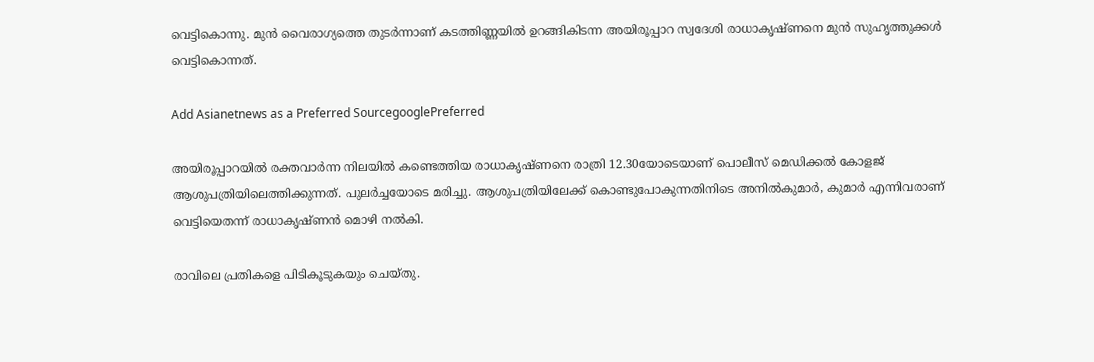വെട്ടികൊന്നു. മുൻ വൈരാഗ്യത്തെ തുടർന്നാണ് കടത്തിണ്ണയിൽ ഉറങ്ങികിടന്ന അയിരൂപ്പാറ സ്വദേശി രാധാകൃഷ്ണനെ മുൻ സുഹൃത്തുക്കള്‍ വെട്ടികൊന്നത്.

Add Asianetnews as a Preferred SourcegooglePreferred

അയിരൂപ്പാറയിൽ രക്തവാർന്ന നിലയിൽ കണ്ടെത്തിയ രാധാകൃഷ്ണനെ രാത്രി 12.30യോടെയാണ് പൊലീസ് മെഡിക്കൽ കോളജ് ആശുപത്രിയിലെത്തിക്കുന്നത്. പുലർച്ചയോടെ മരിച്ചു. ആശുപത്രിയിലേക്ക് കൊണ്ടുപോകുന്നതിനിടെ അനിൽകുമാ‍ർ, കുമാർ എന്നിവരാണ് വെട്ടിയെതന്ന് രാധാകൃഷ്ണൻ മൊഴി നൽകി.

രാവിലെ പ്രതികളെ പിടികൂടുകയും ചെയ്തു.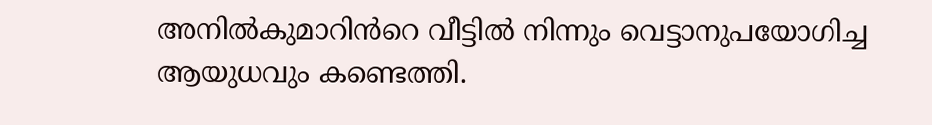അനിൽകുമാറിൻറെ വീട്ടിൽ നിന്നും വെട്ടാനുപയോഗിച്ച ആയുധവും കണ്ടെത്തി.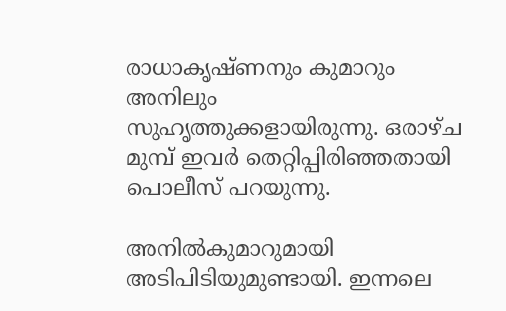രാധാകൃഷ്ണനും കുമാറും അനിലും സുഹൃത്തുക്കളായിരുന്നു. ഒരാഴ്ച മുമ്പ് ഇവർ തെറ്റിപ്പിരിഞ്ഞതായി പൊലീസ് പറയുന്നു.

അനിൽകുമാറുമായി അടിപിടിയുമുണ്ടായി. ഇന്നലെ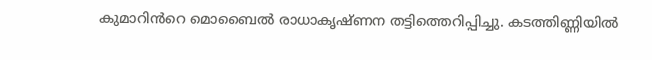കുമാറിൻറെ മൊബൈൽ രാധാകൃഷ്ണന തട്ടിത്തെറിപ്പിച്ചു. കടത്തിണ്ണിയിൽ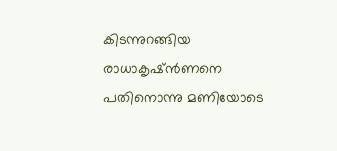കിടന്നുറങ്ങിയ രാധാകൃഷ്ൻണനെ പതിനൊന്നു മണിയോടെ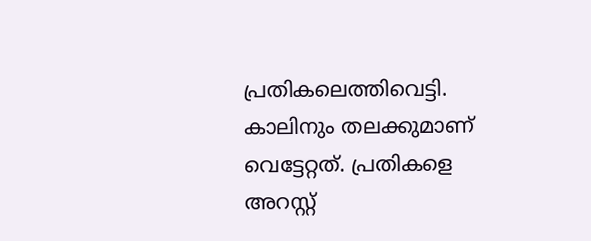പ്രതികലെത്തിവെട്ടി. കാലിനും തലക്കുമാണ് വെട്ടേറ്റത്. പ്രതികളെ അറസ്റ്റ്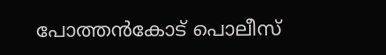പോത്തൻകോട് പൊലീസ്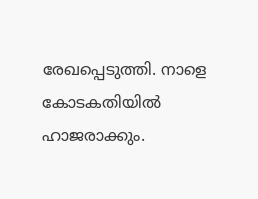രേഖപ്പെടുത്തി. നാളെ കോടകതിയിൽ ഹാജരാക്കും.